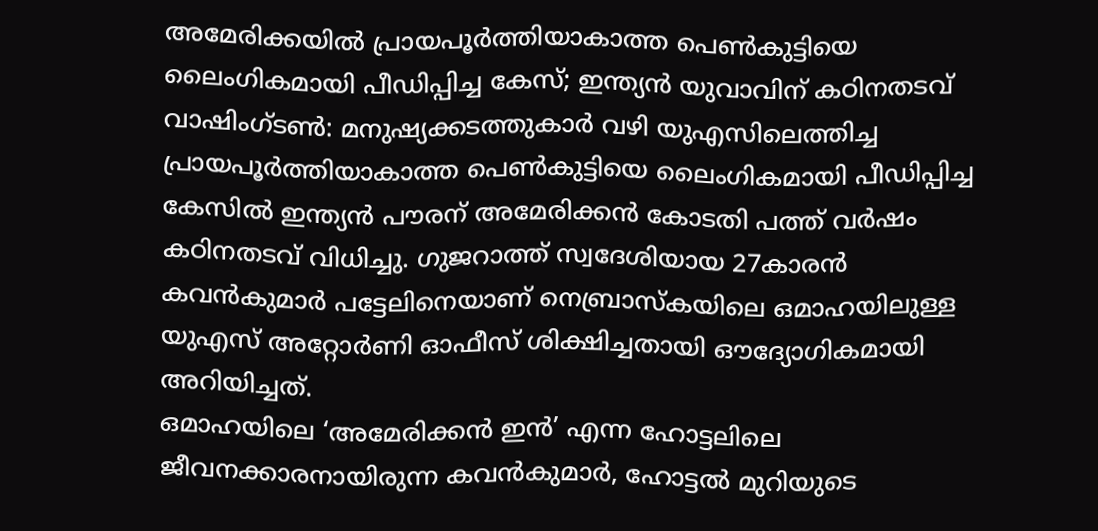അമേരിക്കയിൽ പ്രായപൂർത്തിയാകാത്ത പെൺകുട്ടിയെ ലൈംഗികമായി പീഡിപ്പിച്ച കേസ്; ഇന്ത്യൻ യുവാവിന് കഠിനതടവ്
വാഷിംഗ്ടൺ: മനുഷ്യക്കടത്തുകാർ വഴി യുഎസിലെത്തിച്ച പ്രായപൂർത്തിയാകാത്ത പെൺകുട്ടിയെ ലൈംഗികമായി പീഡിപ്പിച്ച കേസിൽ ഇന്ത്യൻ പൗരന് അമേരിക്കൻ കോടതി പത്ത് വർഷം കഠിനതടവ് വിധിച്ചു. ഗുജറാത്ത് സ്വദേശിയായ 27കാരൻ കവൻകുമാർ പട്ടേലിനെയാണ് നെബ്രാസ്കയിലെ ഒമാഹയിലുള്ള യുഎസ് അറ്റോർണി ഓഫീസ് ശിക്ഷിച്ചതായി ഔദ്യോഗികമായി അറിയിച്ചത്.
ഒമാഹയിലെ ‘അമേരിക്കൻ ഇൻ’ എന്ന ഹോട്ടലിലെ ജീവനക്കാരനായിരുന്ന കവൻകുമാർ, ഹോട്ടൽ മുറിയുടെ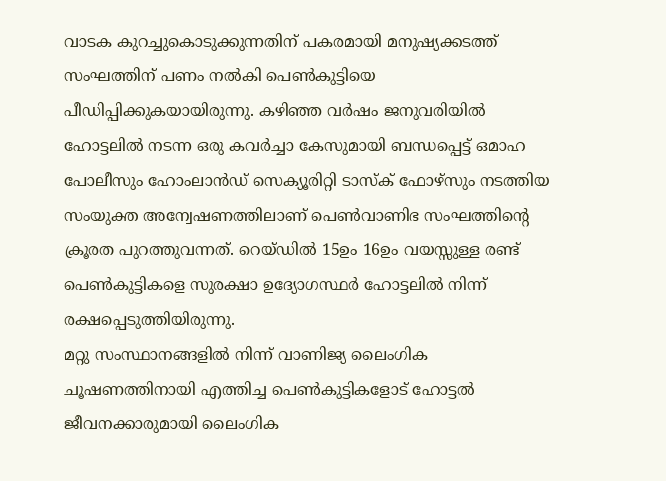വാടക കുറച്ചുകൊടുക്കുന്നതിന് പകരമായി മനുഷ്യക്കടത്ത് സംഘത്തിന് പണം നൽകി പെൺകുട്ടിയെ പീഡിപ്പിക്കുകയായിരുന്നു. കഴിഞ്ഞ വർഷം ജനുവരിയിൽ ഹോട്ടലിൽ നടന്ന ഒരു കവർച്ചാ കേസുമായി ബന്ധപ്പെട്ട് ഒമാഹ പോലീസും ഹോംലാൻഡ് സെക്യൂരിറ്റി ടാസ്ക് ഫോഴ്സും നടത്തിയ സംയുക്ത അന്വേഷണത്തിലാണ് പെൺവാണിഭ സംഘത്തിന്റെ ക്രൂരത പുറത്തുവന്നത്. റെയ്ഡിൽ 15ഉം 16ഉം വയസ്സുള്ള രണ്ട് പെൺകുട്ടികളെ സുരക്ഷാ ഉദ്യോഗസ്ഥർ ഹോട്ടലിൽ നിന്ന് രക്ഷപ്പെടുത്തിയിരുന്നു.
മറ്റു സംസ്ഥാനങ്ങളിൽ നിന്ന് വാണിജ്യ ലൈംഗിക ചൂഷണത്തിനായി എത്തിച്ച പെൺകുട്ടികളോട് ഹോട്ടൽ ജീവനക്കാരുമായി ലൈംഗിക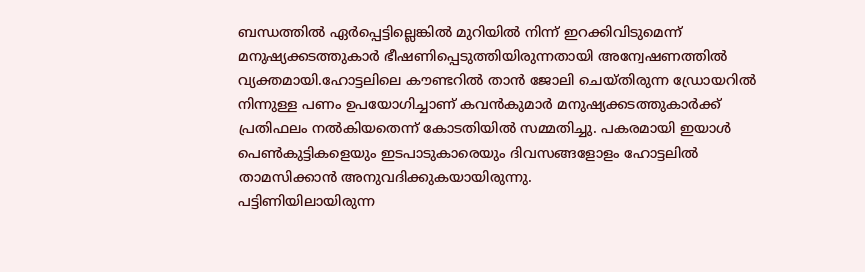ബന്ധത്തിൽ ഏർപ്പെട്ടില്ലെങ്കിൽ മുറിയിൽ നിന്ന് ഇറക്കിവിടുമെന്ന് മനുഷ്യക്കടത്തുകാർ ഭീഷണിപ്പെടുത്തിയിരുന്നതായി അന്വേഷണത്തിൽ വ്യക്തമായി.ഹോട്ടലിലെ കൗണ്ടറിൽ താൻ ജോലി ചെയ്തിരുന്ന ഡ്രോയറിൽ നിന്നുള്ള പണം ഉപയോഗിച്ചാണ് കവൻകുമാർ മനുഷ്യക്കടത്തുകാർക്ക് പ്രതിഫലം നൽകിയതെന്ന് കോടതിയിൽ സമ്മതിച്ചു. പകരമായി ഇയാൾ പെൺകുട്ടികളെയും ഇടപാടുകാരെയും ദിവസങ്ങളോളം ഹോട്ടലിൽ താമസിക്കാൻ അനുവദിക്കുകയായിരുന്നു.
പട്ടിണിയിലായിരുന്ന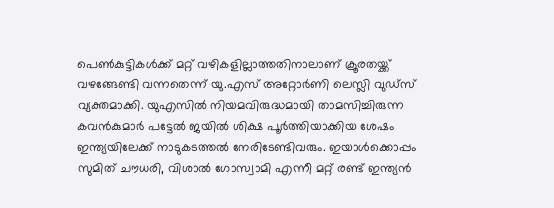പെൺകുട്ടികൾക്ക് മറ്റ് വഴികളില്ലാത്തതിനാലാണ് ക്രൂരതയ്ക്ക് വഴങ്ങേണ്ടി വന്നതെന്ന് യു.എസ് അറ്റോർണി ലെസ്ലി വുഡ്സ് വ്യക്തമാക്കി. യുഎസിൽ നിയമവിരുദ്ധമായി താമസിച്ചിരുന്ന കവൻകുമാർ പട്ടേൽ ജയിൽ ശിക്ഷ പൂർത്തിയാക്കിയ ശേഷം ഇന്ത്യയിലേക്ക് നാടുകടത്തൽ നേരിടേണ്ടിവരും. ഇയാൾക്കൊപ്പം സുമിത് ചൗധരി, വിശാൽ ഗോസ്വാമി എന്നീ മറ്റ് രണ്ട് ഇന്ത്യൻ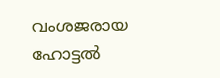വംശജരായ ഹോട്ടൽ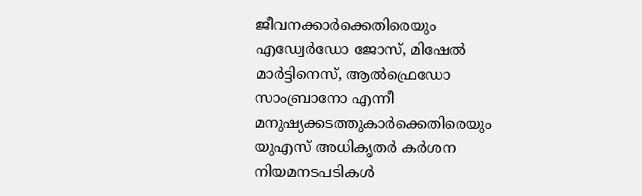ജീവനക്കാർക്കെതിരെയും എഡ്വേർഡോ ജോസ്, മിഷേൽ മാർട്ടിനെസ്, ആൽഫ്രെഡോ സാംബ്രാനോ എന്നീ മനുഷ്യക്കടത്തുകാർക്കെതിരെയും യുഎസ് അധികൃതർ കർശന നിയമനടപടികൾ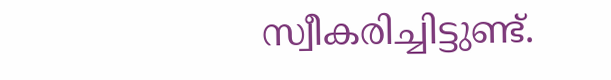സ്വീകരിച്ചിട്ടുണ്ട്.